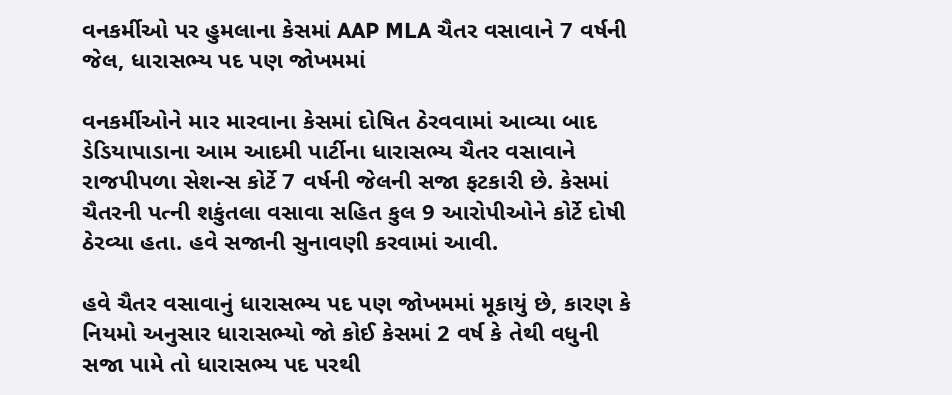વનકર્મીઓ પર હુમલાના કેસમાં AAP MLA ચૈતર વસાવાને 7 વર્ષની જેલ, ધારાસભ્ય પદ પણ જોખમમાં

વનકર્મીઓને માર મારવાના કેસમાં દોષિત ઠેરવવામાં આવ્યા બાદ ડેડિયાપાડાના આમ આદમી પાર્ટીના ધારાસભ્ય ચૈતર વસાવાને રાજપીપળા સેશન્સ કોર્ટે 7 વર્ષની જેલની સજા ફટકારી છે. કેસમાં ચૈતરની પત્ની શકુંતલા વસાવા સહિત કુલ 9 આરોપીઓને કોર્ટે દોષી ઠેરવ્યા હતા. હવે સજાની સુનાવણી કરવામાં આવી.

હવે ચૈતર વસાવાનું ધારાસભ્ય પદ પણ જોખમમાં મૂકાયું છે, કારણ કે નિયમો અનુસાર ધારાસભ્યો જો કોઈ કેસમાં 2 વર્ષ કે તેથી વધુની સજા પામે તો ધારાસભ્ય પદ પરથી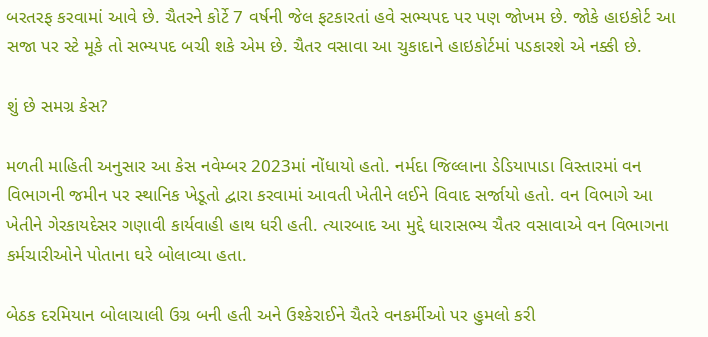બરતરફ કરવામાં આવે છે. ચૈતરને કોર્ટે 7 વર્ષની જેલ ફટકારતાં હવે સભ્યપદ પર પણ જોખમ છે. જોકે હાઇકોર્ટ આ સજા પર સ્ટે મૂકે તો સભ્યપદ બચી શકે એમ છે. ચૈતર વસાવા આ ચુકાદાને હાઇકોર્ટમાં પડકારશે એ નક્કી છે.

શું છે સમગ્ર કેસ?

મળતી માહિતી અનુસાર આ કેસ નવેમ્બર 2023માં નોંધાયો હતો. નર્મદા જિલ્લાના ડેડિયાપાડા વિસ્તારમાં વન વિભાગની જમીન પર સ્થાનિક ખેડૂતો દ્વારા કરવામાં આવતી ખેતીને લઈને વિવાદ સર્જાયો હતો. વન વિભાગે આ ખેતીને ગેરકાયદેસર ગણાવી કાર્યવાહી હાથ ધરી હતી. ત્યારબાદ આ મુદ્દે ધારાસભ્ય ચૈતર વસાવાએ વન વિભાગના કર્મચારીઓને પોતાના ઘરે બોલાવ્યા હતા.

બેઠક દરમિયાન બોલાચાલી ઉગ્ર બની હતી અને ઉશ્કેરાઈને ચૈતરે વનકર્મીઓ પર હુમલો કરી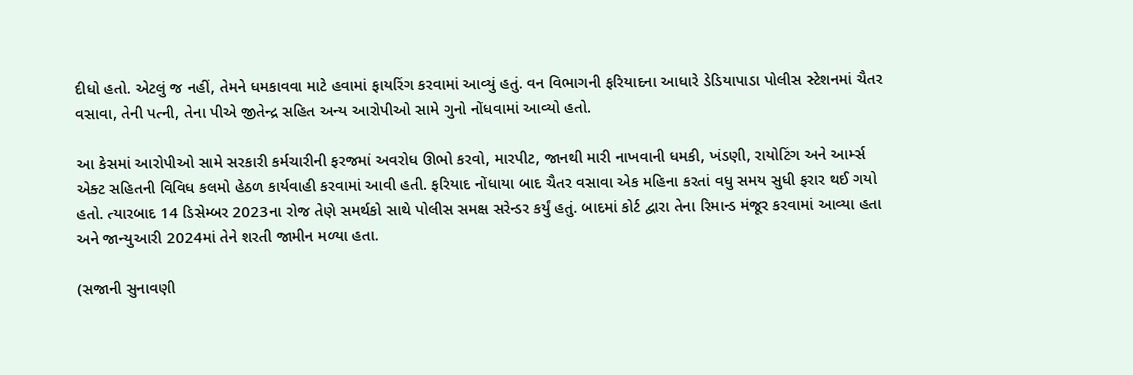દીધો હતો. એટલું જ નહીં, તેમને ધમકાવવા માટે હવામાં ફાયરિંગ કરવામાં આવ્યું હતું. વન વિભાગની ફરિયાદના આધારે ડેડિયાપાડા પોલીસ સ્ટેશનમાં ચૈતર વસાવા, તેની પત્ની, તેના પીએ જીતેન્દ્ર સહિત અન્ય આરોપીઓ સામે ગુનો નોંધવામાં આવ્યો હતો.

આ કેસમાં આરોપીઓ સામે સરકારી કર્મચારીની ફરજમાં અવરોધ ઊભો કરવો, મારપીટ, જાનથી મારી નાખવાની ધમકી, ખંડણી, રાયોટિંગ અને આર્મ્સ એક્ટ સહિતની વિવિધ કલમો હેઠળ કાર્યવાહી કરવામાં આવી હતી. ફરિયાદ નોંધાયા બાદ ચૈતર વસાવા એક મહિના કરતાં વધુ સમય સુધી ફરાર થઈ ગયો હતો. ત્યારબાદ 14 ડિસેમ્બર 2023ના રોજ તેણે સમર્થકો સાથે પોલીસ સમક્ષ સરેન્ડર કર્યું હતું. બાદમાં કોર્ટ દ્વારા તેના રિમાન્ડ મંજૂર કરવામાં આવ્યા હતા અને જાન્યુઆરી 2024માં તેને શરતી જામીન મળ્યા હતા.

(સજાની સુનાવણી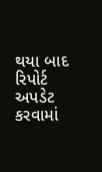થયા બાદ રિપોર્ટ અપડેટ કરવામાં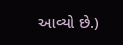આવ્યો છે.)